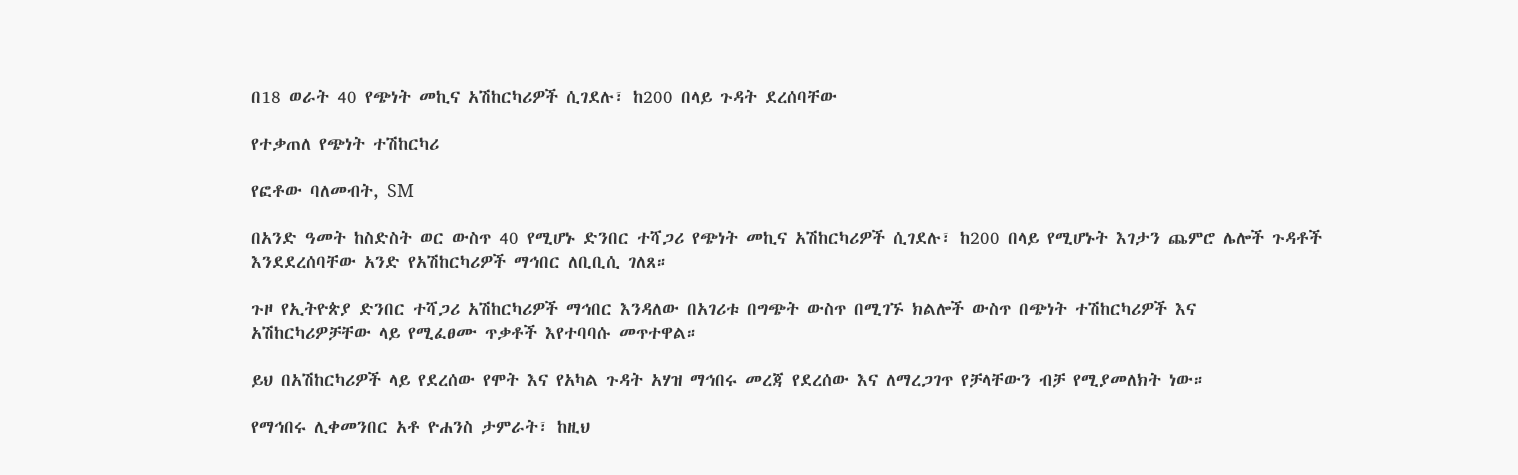በ18 ወራት 40 የጭነት መኪና አሽከርካሪዎች ሲገደሉ፣ ከ200 በላይ ጉዳት ደረሰባቸው

የተቃጠለ የጭነት ተሽከርካሪ

የፎቶው ባለመብት, SM

በአንድ ዓመት ከስድስት ወር ውስጥ 40 የሚሆኑ ድንበር ተሻጋሪ የጭነት መኪና አሽከርካሪዎች ሲገደሉ፣ ከ200 በላይ የሚሆኑት እገታን ጨምሮ ሌሎች ጉዳቶች እንደደረሰባቸው አንድ የአሽከርካሪዎች ማኅበር ለቢቢሲ ገለጸ።

ጉዞ የኢትዮጵያ ድንበር ተሻጋሪ አሽከርካሪዎች ማኅበር እንዳለው በአገሪቱ በግጭት ውስጥ በሚገኙ ክልሎች ውስጥ በጭነት ተሽከርካሪዎች እና አሽከርካሪዎቻቸው ላይ የሚፈፀሙ ጥቃቶች እየተባባሱ መጥተዋል።

ይህ በአሽከርካሪዎች ላይ የደረሰው የሞት እና የአካል ጉዳት አሃዝ ማኅበሩ መረጃ የደረሰው እና ለማረጋገጥ የቻላቸውን ብቻ የሚያመለክት ነው።

የማኅበሩ ሊቀመንበር አቶ ዮሐንስ ታምራት፣ ከዚህ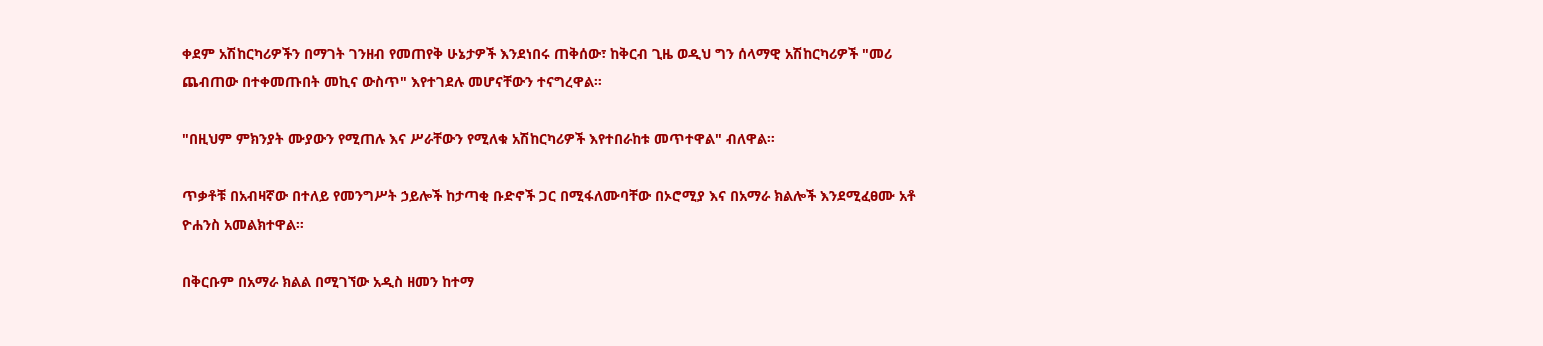ቀደም አሽከርካሪዎችን በማገት ገንዘብ የመጠየቅ ሁኔታዎች እንደነበሩ ጠቅሰው፣ ከቅርብ ጊዜ ወዲህ ግን ሰላማዊ አሽከርካሪዎች "መሪ ጨብጠው በተቀመጡበት መኪና ውስጥ" እየተገደሉ መሆናቸውን ተናግረዋል።

"በዚህም ምክንያት ሙያውን የሚጠሉ እና ሥራቸውን የሚለቁ አሽከርካሪዎች እየተበራከቱ መጥተዋል" ብለዋል።

ጥቃቶቹ በአብዛኛው በተለይ የመንግሥት ኃይሎች ከታጣቂ ቡድኖች ጋር በሚፋለሙባቸው በኦሮሚያ እና በአማራ ክልሎች እንደሚፈፀሙ አቶ ዮሐንስ አመልክተዋል።

በቅርቡም በአማራ ክልል በሚገኘው አዲስ ዘመን ከተማ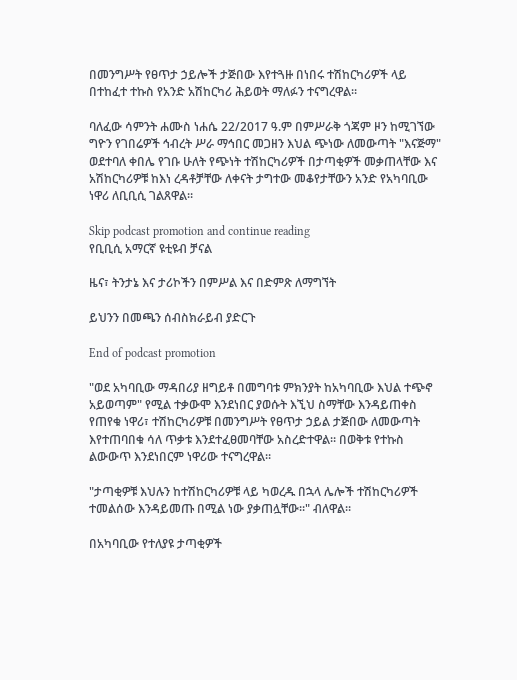በመንግሥት የፀጥታ ኃይሎች ታጅበው እየተጓዙ በነበሩ ተሽከርካሪዎች ላይ በተከፈተ ተኩስ የአንድ አሽከርካሪ ሕይወት ማለፉን ተናግረዋል።

ባለፈው ሳምንት ሐሙስ ነሐሴ 22/2017 ዓ.ም በምሥራቅ ጎጃም ዞን ከሚገኘው ግዮን የገበሬዎች ኅብረት ሥራ ማኅበር መጋዘን እህል ጭነው ለመውጣት "እናጅማ" ወደተባለ ቀበሌ የገቡ ሁለት የጭነት ተሽከርካሪዎች በታጣቂዎች መቃጠላቸው እና አሽከርካሪዎቹ ከእነ ረዳቶቻቸው ለቀናት ታግተው መቆየታቸውን አንድ የአካባቢው ነዋሪ ለቢቢሲ ገልጸዋል።

Skip podcast promotion and continue reading
የቢቢሲ አማርኛ ዩቲዩብ ቻናል

ዜና፣ ትንታኔ እና ታሪኮችን በምሥል እና በድምጽ ለማግኘት

ይህንን በመጫን ሰብስክራይብ ያድርጉ

End of podcast promotion

"ወደ አካባቢው ማዳበሪያ ዘግይቶ በመግባቱ ምክንያት ከአካባቢው እህል ተጭኖ አይወጣም" የሚል ተቃውሞ እንደነበር ያወሱት እኚህ ስማቸው እንዳይጠቀስ የጠየቁ ነዋሪ፣ ተሽከርካሪዎቹ በመንግሥት የፀጥታ ኃይል ታጅበው ለመውጣት እየተጠባበቁ ሳለ ጥቃቱ እንደተፈፀመባቸው አስረድተዋል። በወቅቱ የተኩስ ልውውጥ እንደነበርም ነዋሪው ተናግረዋል።

"ታጣቂዎቹ እህሉን ከተሽከርካሪዎቹ ላይ ካወረዱ በኋላ ሌሎች ተሽከርካሪዎች ተመልሰው እንዳይመጡ በሚል ነው ያቃጠሏቸው።" ብለዋል።

በአካባቢው የተለያዩ ታጣቂዎች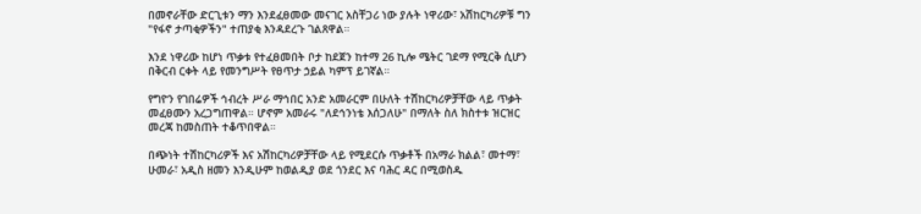በመኖራቸው ድርጊቱን ማን እንደፈፀመው መናገር አስቸጋሪ ነው ያሉት ነዋሪው፣ አሽከርካሪዎቹ ግን "የፋኖ ታጣቂዎችን" ተጠያቂ እንዳደረጉ ገልጸዋል።

እንደ ነዋሪው ከሆነ ጥቃቱ የተፈፀመበት ቦታ ከደጀን ከተማ 26 ኪሎ ሜትር ገደማ የሚርቅ ሲሆን በቅርብ ርቀት ላይ የመንግሥት የፀጥታ ኃይል ካምፕ ይገኛል።

የግዮን የገበሬዎች ኅብረት ሥራ ማኅበር አንድ አመራርም በሁለት ተሽከርካሪዎቻቸው ላይ ጥቃት መፈፀሙን አረጋግጠዋል። ሆኖም አመራሩ "ለደኅንነቴ እሰጋለሁ" በማለት ስለ ክስተቱ ዝርዝር መረጃ ከመስጠት ተቆጥበዋል።

በጭነት ተሽከርካሪዎች እና አሽከርካሪዎቻቸው ላይ የሚደርሱ ጥቃቶች በአማራ ክልል፣ መተማ፣ ሁመራ፣ አዲስ ዘመን እንዲሁም ከወልዲያ ወደ ጎንደር እና ባሕር ዳር በሚወስዱ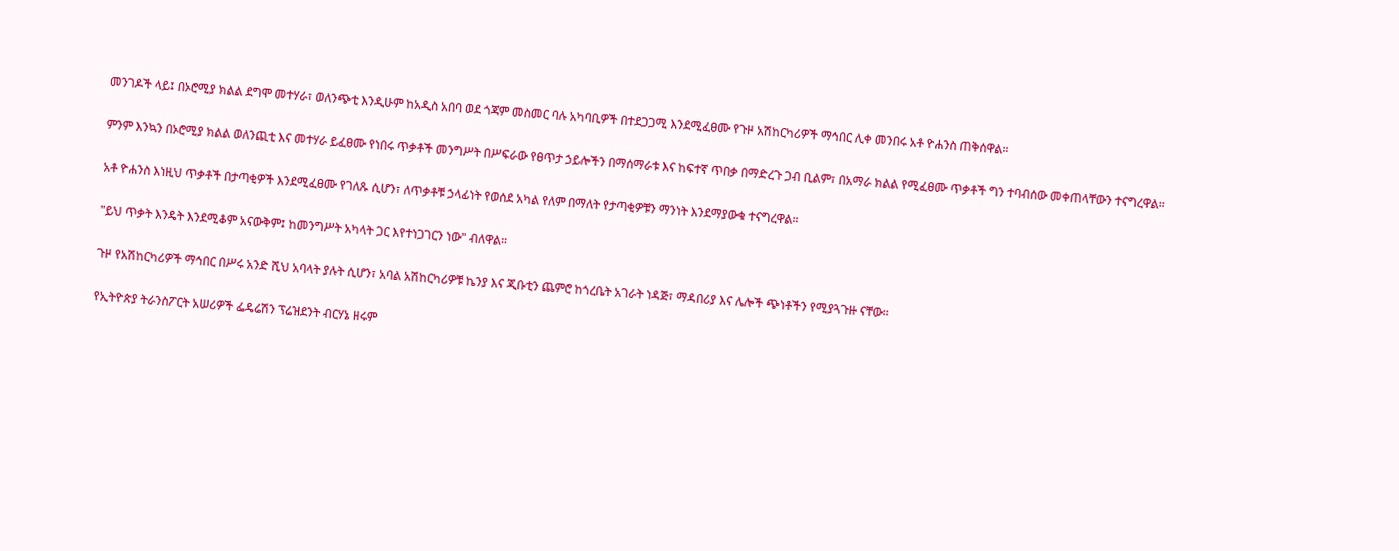መንገዶች ላይ፤ በኦሮሚያ ክልል ደግሞ መተሃራ፣ ወለንጭቲ እንዲሁም ከአዲስ አበባ ወደ ጎጃም መስመር ባሉ አካባቢዎች በተደጋጋሚ እንደሚፈፀሙ የጉዞ አሽከርካሪዎች ማኅበር ሊቀ መንበሩ አቶ ዮሐንስ ጠቅሰዋል።

ምንም እንኳን በኦሮሚያ ክልል ወለንጪቲ እና መተሃራ ይፈፀሙ የነበሩ ጥቃቶች መንግሥት በሥፍራው የፀጥታ ኃይሎችን በማሰማራቱ እና ከፍተኛ ጥበቃ በማድረጉ ጋብ ቢልም፣ በአማራ ክልል የሚፈፀሙ ጥቃቶች ግን ተባብሰው መቀጠላቸውን ተናግረዋል።

አቶ ዮሐንስ እነዚህ ጥቃቶች በታጣቂዎች እንደሚፈፀሙ የገለጹ ሲሆን፣ ለጥቃቶቹ ኃላፊነት የወሰደ አካል የለም በማለት የታጣቂዎቹን ማንነት እንደማያውቁ ተናግረዋል።

"ይህ ጥቃት እንዴት እንደሚቆም አናውቅም፤ ከመንግሥት አካላት ጋር እየተነጋገርን ነው" ብለዋል።

ጉዞ የአሽከርካሪዎች ማኅበር በሥሩ አንድ ሺህ አባላት ያሉት ሲሆን፣ አባል አሽከርካሪዎቹ ኬንያ እና ጂቡቲን ጨምሮ ከጎረቤት አገራት ነዳጅ፣ ማዳበሪያ እና ሌሎች ጭነቶችን የሚያጓጉዙ ናቸው።

የኢትዮጵያ ትራንስፖርት አሠሪዎች ፌዴሬሽን ፕሬዝደንት ብርሃኔ ዘሩም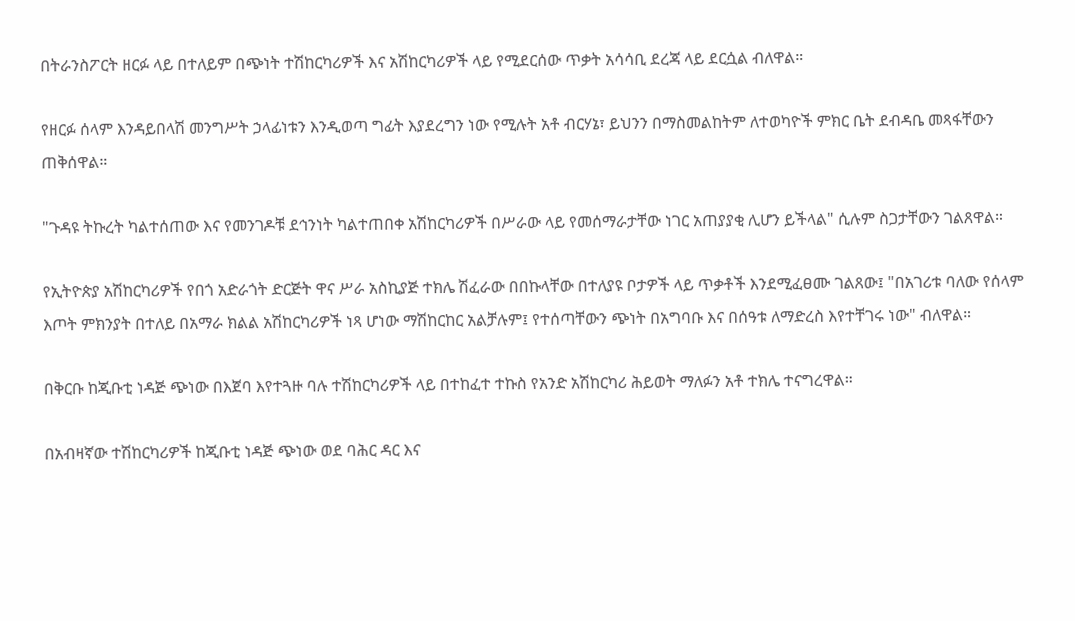በትራንስፖርት ዘርፉ ላይ በተለይም በጭነት ተሽከርካሪዎች እና አሽከርካሪዎች ላይ የሚደርሰው ጥቃት አሳሳቢ ደረጃ ላይ ደርሷል ብለዋል።

የዘርፉ ሰላም እንዳይበላሽ መንግሥት ኃላፊነቱን እንዲወጣ ግፊት እያደረግን ነው የሚሉት አቶ ብርሃኔ፣ ይህንን በማስመልከትም ለተወካዮች ምክር ቤት ደብዳቤ መጻፋቸውን ጠቅሰዋል።

"ጉዳዩ ትኩረት ካልተሰጠው እና የመንገዶቹ ደኅንነት ካልተጠበቀ አሽከርካሪዎች በሥራው ላይ የመሰማራታቸው ነገር አጠያያቂ ሊሆን ይችላል" ሲሉም ስጋታቸውን ገልጸዋል።

የኢትዮጵያ አሽከርካሪዎች የበጎ አድራጎት ድርጅት ዋና ሥራ አስኪያጅ ተክሌ ሽፈራው በበኩላቸው በተለያዩ ቦታዎች ላይ ጥቃቶች እንደሚፈፀሙ ገልጸው፤ "በአገሪቱ ባለው የሰላም እጦት ምክንያት በተለይ በአማራ ክልል አሽከርካሪዎች ነጻ ሆነው ማሽከርከር አልቻሉም፤ የተሰጣቸውን ጭነት በአግባቡ እና በሰዓቱ ለማድረስ እየተቸገሩ ነው" ብለዋል።

በቅርቡ ከጂቡቲ ነዳጅ ጭነው በእጀባ እየተጓዙ ባሉ ተሽከርካሪዎች ላይ በተከፈተ ተኩስ የአንድ አሽከርካሪ ሕይወት ማለፉን አቶ ተክሌ ተናግረዋል።

በአብዛኛው ተሽከርካሪዎች ከጂቡቲ ነዳጅ ጭነው ወደ ባሕር ዳር እና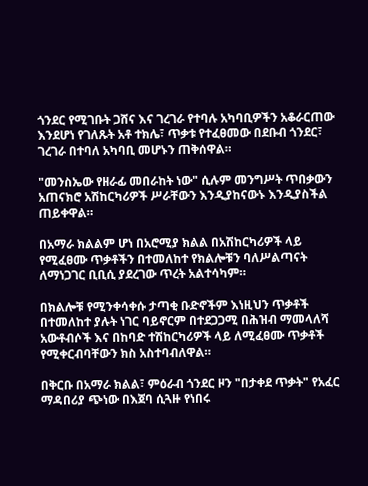ጎንደር የሚገቡት ጋሸና እና ገረገራ የተባሉ አካባቢዎችን አቆራርጠው እንደሆነ የገለጹት አቶ ተክሌ፣ ጥቃቱ የተፈፀመው በደቡብ ጎንደር፣ ገረገራ በተባለ አካባቢ መሆኑን ጠቅሰዋል።

"መንስኤው የዘራፊ መበራከት ነው" ሲሉም መንግሥት ጥበቃውን አጠናክሮ አሽከርካሪዎች ሥራቸውን እንዲያከናውኑ እንዲያስችል ጠይቀዋል።

በአማራ ክልልም ሆነ በአሮሚያ ክልል በአሽከርካሪዎች ላይ የሚፈፀሙ ጥቃቶችን በተመለከተ የክልሎቹን ባለሥልጣናት ለማነጋገር ቢቢሲ ያደረገው ጥረት አልተሳካም።

በክልሎቹ የሚንቀሳቀሱ ታጣቂ ቡድኖችም እነዚህን ጥቃቶች በተመለከተ ያሉት ነገር ባይኖርም በተደጋጋሚ በሕዝብ ማመላለሻ አውቶብሶች እና በከባድ ተሽከርካሪዎች ላይ ለሚፈፀሙ ጥቃቶች የሚቀርብባቸውን ክስ አስተባብለዋል።

በቅርቡ በአማራ ክልል፣ ምዕራብ ጎንደር ዞን "በታቀደ ጥቃት" የአፈር ማዳበሪያ ጭነው በእጀባ ሲጓዙ የነበሩ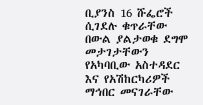ቢያንስ 16 ሹፌሮች ሲገደሉ ቁጥራቸው በውል ያልታወቁ ደግሞ መታገታቸውን የአካባቢው አስተዳደር እና የአሽከርካሪዎች ማኅበር መናገራቸው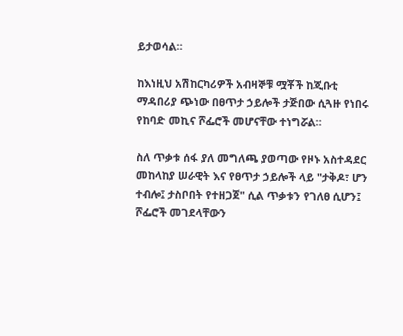ይታወሳል።

ከእነዚህ አሽከርካሪዎች አብዛኞቹ ሟቾች ከጂቡቲ ማዳበሪያ ጭነው በፀጥታ ኃይሎች ታጅበው ሲጓዙ የነበሩ የከባድ መኪና ሾፌሮች መሆናቸው ተነግሯል።

ስለ ጥቃቱ ሰፋ ያለ መግለጫ ያወጣው የዞኑ አስተዳደር መከላከያ ሠራዊት እና የፀጥታ ኃይሎች ላይ "ታቅዶ፣ ሆን ተብሎ፤ ታስቦበት የተዘጋጀ" ሲል ጥቃቱን የገለፀ ሲሆን፤ ሾፌሮች መገደላቸውን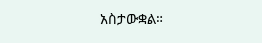አስታውቋል።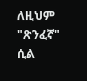ለዚህም "ጽንፈኛ" ሲል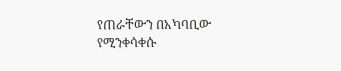የጠራቸውን በአካባቢው የሚንቀሳቀሱ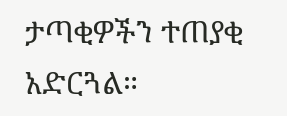ታጣቂዎችን ተጠያቂ አድርጓል።